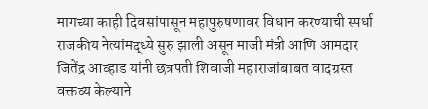मागच्या काही दिवसांपासून महापुरुषणावर विधान करण्याची स्पर्धा राजकीय नेत्यांमद्ध्ये सुरु झाली असून माजी मंत्री आणि आमदार जितेंद्र आव्हाड यांनी छत्रपती शिवाजी महाराजांबाबत वादग्रस्त वक्तव्य केल्याने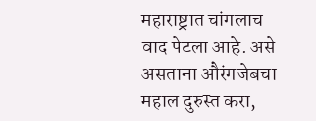महाराष्ट्रात चांगलाच वाद पेटला आहे. असे असताना औरंगजेबचा महाल दुरुस्त करा,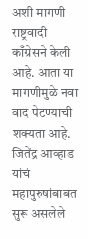अशी मागणी राष्ट्रवादी काँग्रेसने केली आहे. आता या मागणीमुळे नवा वाद पेटण्याची शक्यता आहे. जितेंद्र आव्हाड यांचं महापुरुषांबाबत सुरू असलेले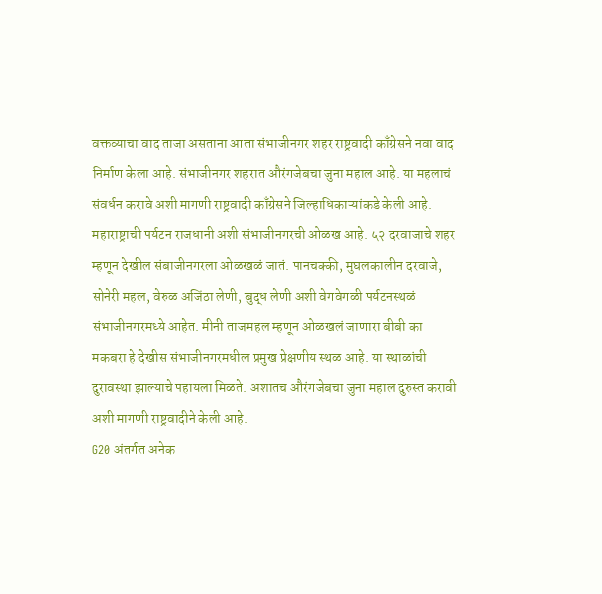वक्तव्याचा वाद ताजा असताना आता संभाजीनगर शहर राष्ट्रवादी काँग्रेसने नवा वाद निर्माण केला आहे. संभाजीनगर शहरात औरंगजेबचा जुना महाल आहे. या महलाचं संवर्धन करावे अशी मागणी राष्ट्रवादी काँग्रेसने जिल्हाधिकाऱ्यांकडे केली आहे.
महाराष्ट्राची पर्यटन राजधानी अशी संभाजीनगरची ओळख आहे. ५२ दरवाजाचे शहर म्हणून देखील संबाजीनगरला ओळखळं जातं. पानचक्की, मुघलकालीन दरवाजे, सोनेरी महल, वेरुळ अजिंठा लेणी, बुद्ध लेणी अशी वेगवेगळी पर्यटनस्थळं संभाजीनगरमध्ये आहेत. मीनी ताजमहल म्हणून ओळखलं जाणारा बीबी का मकबरा हे देखीस संभाजीनगरमधील प्रमुख प्रेक्षणीय स्थळ आहे. या स्थाळांची दुरावस्था झाल्याचे पहायला मिळते. अशातच औरंगजेबचा जुना महाल दुरुस्त करावी अशी मागणी राष्ट्रवादीने केली आहे.
G20 अंतर्गत अनेक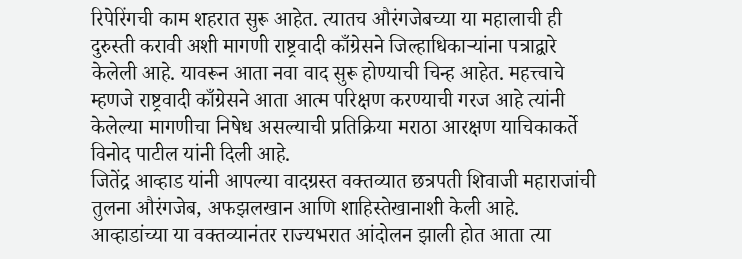रिपेरिंगची काम शहरात सुरू आहेत. त्यातच औरंगजेबच्या या महालाची ही दुरुस्ती करावी अशी मागणी राष्ट्रवादी काँग्रेसने जिल्हाधिकाऱ्यांना पत्राद्वारे केलेली आहे. यावरून आता नवा वाद सुरू होण्याची चिन्ह आहेत. महत्त्वाचे म्हणजे राष्ट्रवादी काँग्रेसने आता आत्म परिक्षण करण्याची गरज आहे त्यांनी केलेल्या मागणीचा निषेध असल्याची प्रतिक्रिया मराठा आरक्षण याचिकाकर्ते विनोद पाटील यांनी दिली आहे.
जितेंद्र आव्हाड यांनी आपल्या वादग्रस्त वक्तव्यात छत्रपती शिवाजी महाराजांची तुलना औरंगजेब, अफझलखान आणि शाहिस्तेखानाशी केली आहे. आव्हाडांच्या या वक्तव्यानंतर राज्यभरात आंदोलन झाली होत आता त्या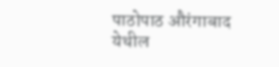पाठोपाठ औरंगाबाद येथील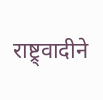राष्ट्र्वादीने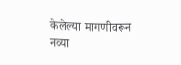केलेल्या मागणीवरून नव्या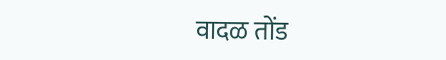वादळ तोंड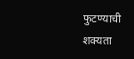फुटण्याची शक्यता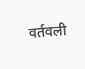वर्तवली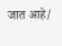जात आहे/